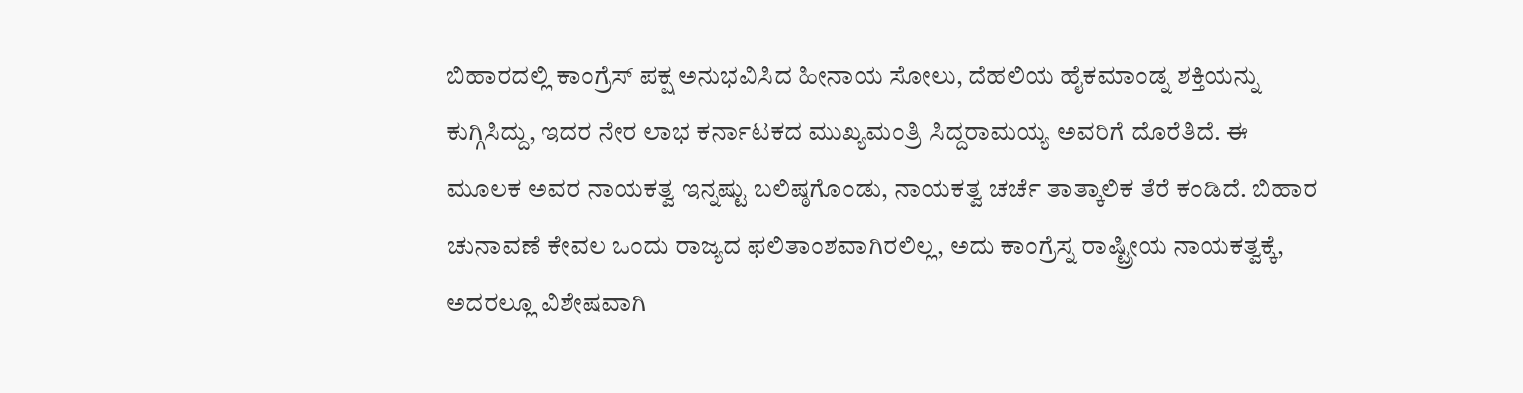ಬಿಹಾರದಲ್ಲಿ ಕಾಂಗ್ರೆಸ್ ಪಕ್ಷ ಅನುಭವಿಸಿದ ಹೀನಾಯ ಸೋಲು, ದೆಹಲಿಯ ಹೈಕಮಾಂಡ್ನ ಶಕ್ತಿಯನ್ನು ಕುಗ್ಗಿಸಿದ್ದು, ಇದರ ನೇರ ಲಾಭ ಕರ್ನಾಟಕದ ಮುಖ್ಯಮಂತ್ರಿ ಸಿದ್ದರಾಮಯ್ಯ ಅವರಿಗೆ ದೊರೆತಿದೆ. ಈ ಮೂಲಕ ಅವರ ನಾಯಕತ್ವ ಇನ್ನಷ್ಟು ಬಲಿಷ್ಠಗೊಂಡು, ನಾಯಕತ್ವ ಚರ್ಚೆ ತಾತ್ಕಾಲಿಕ ತೆರೆ ಕಂಡಿದೆ. ಬಿಹಾರ ಚುನಾವಣೆ ಕೇವಲ ಒಂದು ರಾಜ್ಯದ ಫಲಿತಾಂಶವಾಗಿರಲಿಲ್ಲ, ಅದು ಕಾಂಗ್ರೆಸ್ನ ರಾಷ್ಟ್ರೀಯ ನಾಯಕತ್ವಕ್ಕೆ, ಅದರಲ್ಲೂ ವಿಶೇಷವಾಗಿ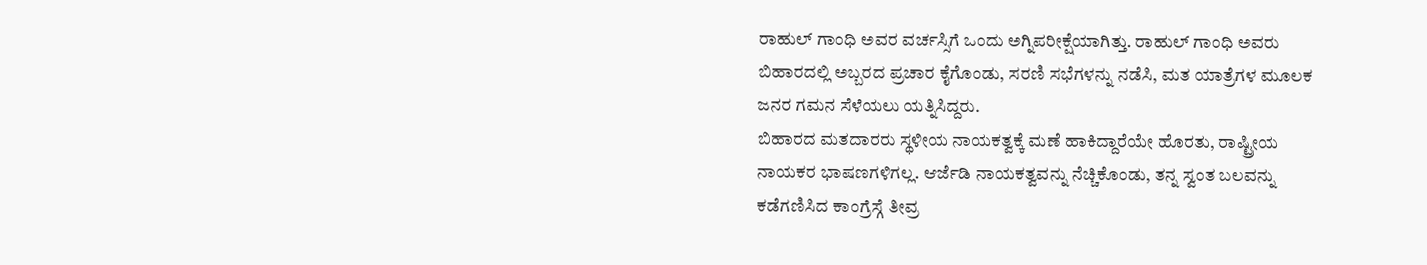ರಾಹುಲ್ ಗಾಂಧಿ ಅವರ ವರ್ಚಸ್ಸಿಗೆ ಒಂದು ಅಗ್ನಿಪರೀಕ್ಷೆಯಾಗಿತ್ತು. ರಾಹುಲ್ ಗಾಂಧಿ ಅವರು ಬಿಹಾರದಲ್ಲಿ ಅಬ್ಬರದ ಪ್ರಚಾರ ಕೈಗೊಂಡು, ಸರಣಿ ಸಭೆಗಳನ್ನು ನಡೆಸಿ, ಮತ ಯಾತ್ರೆಗಳ ಮೂಲಕ ಜನರ ಗಮನ ಸೆಳೆಯಲು ಯತ್ನಿಸಿದ್ದರು.
ಬಿಹಾರದ ಮತದಾರರು ಸ್ಥಳೀಯ ನಾಯಕತ್ವಕ್ಕೆ ಮಣೆ ಹಾಕಿದ್ದಾರೆಯೇ ಹೊರತು, ರಾಷ್ಟ್ರೀಯ ನಾಯಕರ ಭಾಷಣಗಳಿಗಲ್ಲ. ಆರ್ಜೆಡಿ ನಾಯಕತ್ವವನ್ನು ನೆಚ್ಚಿಕೊಂಡು, ತನ್ನ ಸ್ವಂತ ಬಲವನ್ನು ಕಡೆಗಣಿಸಿದ ಕಾಂಗ್ರೆಸ್ಗೆ ತೀವ್ರ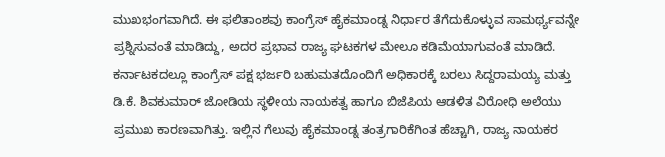ಮುಖಭಂಗವಾಗಿದೆ. ಈ ಫಲಿತಾಂಶವು ಕಾಂಗ್ರೆಸ್ ಹೈಕಮಾಂಡ್ನ ನಿರ್ಧಾರ ತೆಗೆದುಕೊಳ್ಳುವ ಸಾಮರ್ಥ್ಯವನ್ನೇ ಪ್ರಶ್ನಿಸುವಂತೆ ಮಾಡಿದ್ದು, ಅದರ ಪ್ರಭಾವ ರಾಜ್ಯ ಘಟಕಗಳ ಮೇಲೂ ಕಡಿಮೆಯಾಗುವಂತೆ ಮಾಡಿದೆ. ಕರ್ನಾಟಕದಲ್ಲೂ ಕಾಂಗ್ರೆಸ್ ಪಕ್ಷ ಭರ್ಜರಿ ಬಹುಮತದೊಂದಿಗೆ ಅಧಿಕಾರಕ್ಕೆ ಬರಲು ಸಿದ್ದರಾಮಯ್ಯ ಮತ್ತು ಡಿ.ಕೆ. ಶಿವಕುಮಾರ್ ಜೋಡಿಯ ಸ್ಥಳೀಯ ನಾಯಕತ್ವ ಹಾಗೂ ಬಿಜೆಪಿಯ ಆಡಳಿತ ವಿರೋಧಿ ಅಲೆಯು ಪ್ರಮುಖ ಕಾರಣವಾಗಿತ್ತು. ಇಲ್ಲಿನ ಗೆಲುವು ಹೈಕಮಾಂಡ್ನ ತಂತ್ರಗಾರಿಕೆಗಿಂತ ಹೆಚ್ಚಾಗಿ, ರಾಜ್ಯ ನಾಯಕರ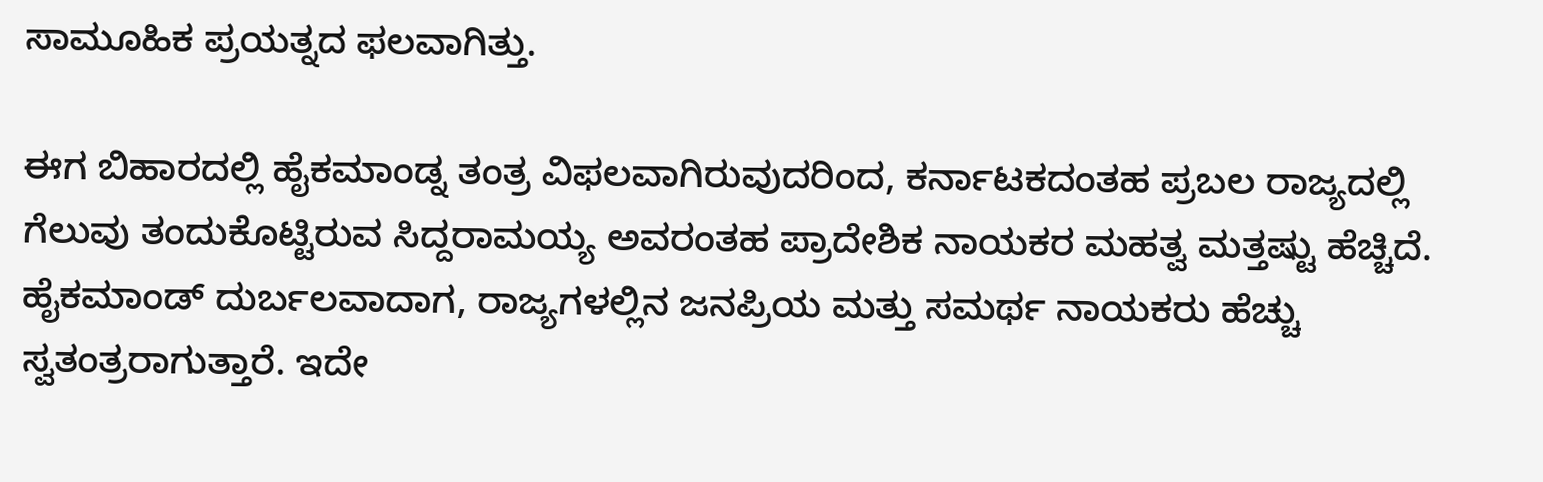ಸಾಮೂಹಿಕ ಪ್ರಯತ್ನದ ಫಲವಾಗಿತ್ತು.

ಈಗ ಬಿಹಾರದಲ್ಲಿ ಹೈಕಮಾಂಡ್ನ ತಂತ್ರ ವಿಫಲವಾಗಿರುವುದರಿಂದ, ಕರ್ನಾಟಕದಂತಹ ಪ್ರಬಲ ರಾಜ್ಯದಲ್ಲಿ ಗೆಲುವು ತಂದುಕೊಟ್ಟಿರುವ ಸಿದ್ದರಾಮಯ್ಯ ಅವರಂತಹ ಪ್ರಾದೇಶಿಕ ನಾಯಕರ ಮಹತ್ವ ಮತ್ತಷ್ಟು ಹೆಚ್ಚಿದೆ. ಹೈಕಮಾಂಡ್ ದುರ್ಬಲವಾದಾಗ, ರಾಜ್ಯಗಳಲ್ಲಿನ ಜನಪ್ರಿಯ ಮತ್ತು ಸಮರ್ಥ ನಾಯಕರು ಹೆಚ್ಚು ಸ್ವತಂತ್ರರಾಗುತ್ತಾರೆ. ಇದೇ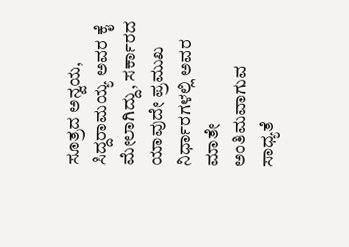ಸೂತ್ರದ ಅನ್ವಯ, ಸಿದ್ದರಾಮಯ್ಯ ಅವರ ಕೈ ಮೇಲಾಗಿದ್ದು, ಸರ್ಕಾರದ ಯಾವುದೇ ಪ್ರಮುಖ ನಿರ್ಧಾರಗಳಲ್ಲಿ ಅವರ ಮಾತೇ ಅಂತಿಮವಾಗುವ ಸಾಧ್ಯತೆ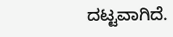ದಟ್ಟವಾಗಿದೆ.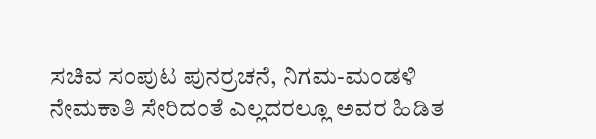ಸಚಿವ ಸಂಪುಟ ಪುನರ್ರಚನೆ, ನಿಗಮ-ಮಂಡಳಿ ನೇಮಕಾತಿ ಸೇರಿದಂತೆ ಎಲ್ಲದರಲ್ಲೂ ಅವರ ಹಿಡಿತ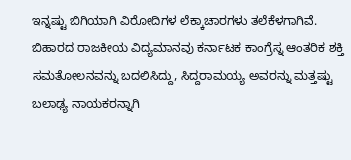ಇನ್ನಷ್ಟು ಬಿಗಿಯಾಗಿ ವಿರೋದಿಗಳ ಲೆಕ್ಕಾಚಾರಗಳು ತಲೆಕೆಳಗಾಗಿವೆ. ಬಿಹಾರದ ರಾಜಕೀಯ ವಿದ್ಯಮಾನವು ಕರ್ನಾಟಕ ಕಾಂಗ್ರೆಸ್ನ ಆಂತರಿಕ ಶಕ್ತಿ ಸಮತೋಲನವನ್ನು ಬದಲಿಸಿದ್ದು, ಸಿದ್ದರಾಮಯ್ಯ ಅವರನ್ನು ಮತ್ತಷ್ಟು ಬಲಾಢ್ಯ ನಾಯಕರನ್ನಾಗಿ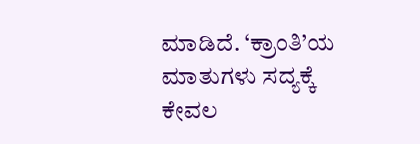ಮಾಡಿದೆ. ‘ಕ್ರಾಂತಿ’ಯ ಮಾತುಗಳು ಸದ್ಯಕ್ಕೆ ಕೇವಲ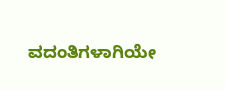ವದಂತಿಗಳಾಗಿಯೇ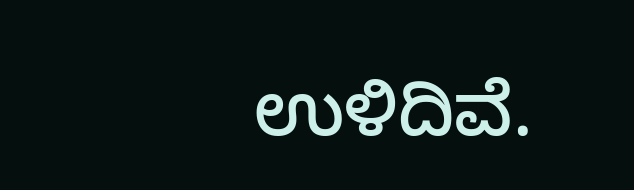ಉಳಿದಿವೆ.